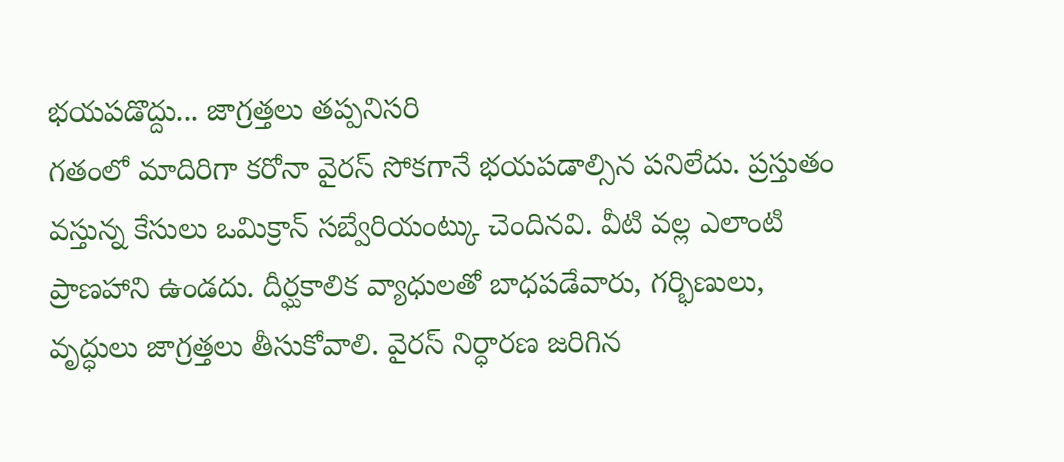భయపడొద్దు... జాగ్రత్తలు తప్పనిసరి
గతంలో మాదిరిగా కరోనా వైరస్ సోకగానే భయపడాల్సిన పనిలేదు. ప్రస్తుతం వస్తున్న కేసులు ఒమిక్రాన్ సబ్వేరియంట్కు చెందినవి. వీటి వల్ల ఎలాంటి ప్రాణహాని ఉండదు. దీర్ఘకాలిక వ్యాధులతో బాధపడేవారు, గర్భిణులు, వృద్ధులు జాగ్రత్తలు తీసుకోవాలి. వైరస్ నిర్ధారణ జరిగిన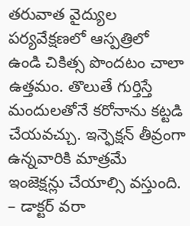తరువాత వైద్యుల పర్యవేక్షణలో ఆస్పత్రిలో ఉండి చికిత్స పొందటం చాలా ఉత్తమం. తొలుతే గుర్తిస్తే మందులతోనే కరోనాను కట్టడి చేయవచ్చు. ఇన్ఫెక్షన్ తీవ్రంగా ఉన్నవారికి మాత్రమే ఇంజెక్షన్లు చేయాల్సి వస్తుంది.
– డాక్టర్ వరా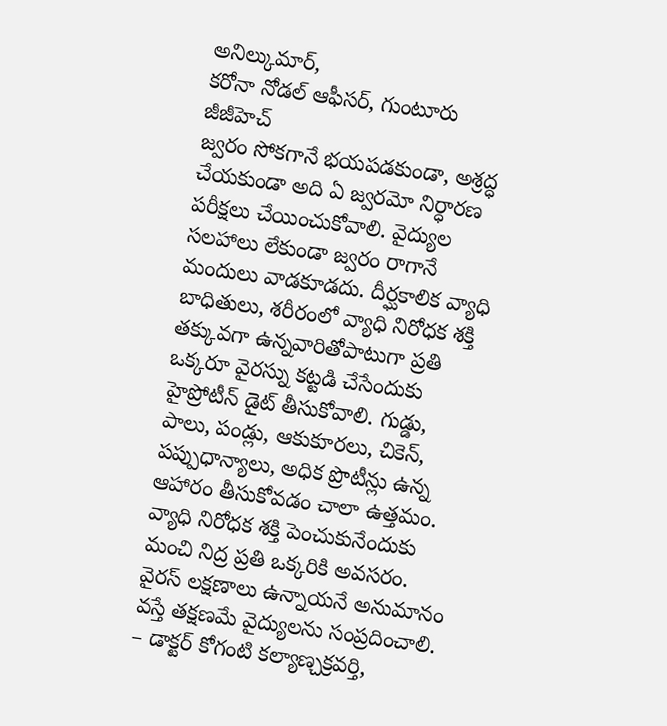అనిల్కుమార్,
కరోనా నోడల్ ఆఫీసర్, గుంటూరు జీజీహెచ్
జ్వరం సోకగానే భయపడకుండా, అశ్రద్ధ చేయకుండా అది ఏ జ్వరమో నిర్ధారణ పరీక్షలు చేయించుకోవాలి. వైద్యుల సలహాలు లేకుండా జ్వరం రాగానే మందులు వాడకూడదు. దీర్ఘకాలిక వ్యాధి బాధితులు, శరీరంలో వ్యాధి నిరోధక శక్తి తక్కువగా ఉన్నవారితోపాటుగా ప్రతి ఒక్కరూ వైరస్ను కట్టడి చేసేందుకు హైప్రోటీన్ డైట్ తీసుకోవాలి. గుడ్డు, పాలు, పండ్లు, ఆకుకూరలు, చికెన్, పప్పుధాన్యాలు, అధిక ప్రొటీన్లు ఉన్న ఆహారం తీసుకోవడం చాలా ఉత్తమం. వ్యాధి నిరోధక శక్తి పెంచుకునేందుకు మంచి నిద్ర ప్రతి ఒక్కరికి అవసరం. వైరస్ లక్షణాలు ఉన్నాయనే అనుమానం వస్తే తక్షణమే వైద్యులను సంప్రదించాలి.
– డాక్టర్ కోగంటి కల్యాణ్చక్రవర్తి,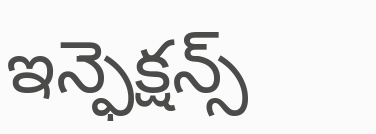ఇన్ఫెక్షన్స్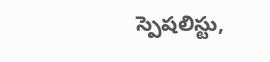స్పెషలిస్టు,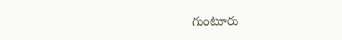గుంటూరు